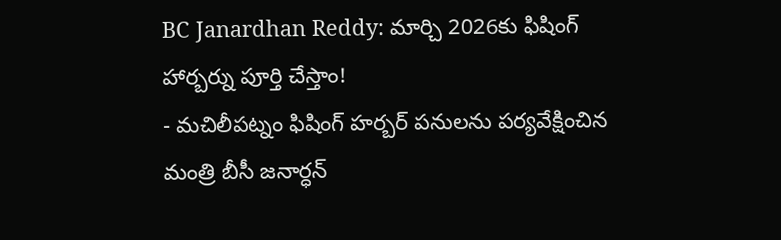BC Janardhan Reddy: మార్చి 2026కు ఫిషింగ్ హార్బర్ను పూర్తి చేస్తాం!
- మచిలీపట్నం ఫిషింగ్ హర్బర్ పనులను పర్యవేక్షించిన మంత్రి బీసీ జనార్ధన్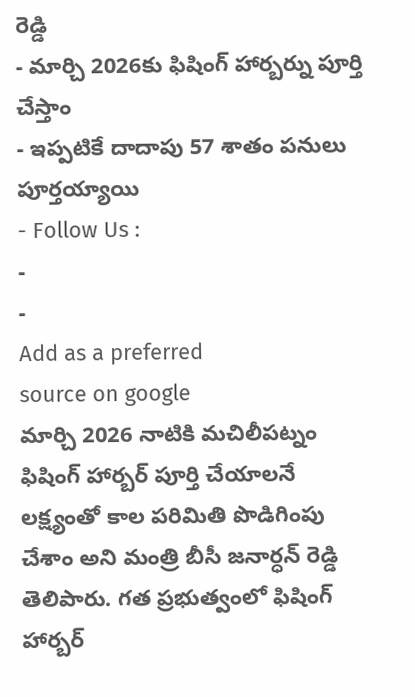రెడ్డి
- మార్చి 2026కు ఫిషింగ్ హార్బర్ను పూర్తి చేస్తాం
- ఇప్పటికే దాదాపు 57 శాతం పనులు పూర్తయ్యాయి
- Follow Us :
-
-
Add as a preferred
source on google
మార్చి 2026 నాటికి మచిలీపట్నం ఫిషింగ్ హార్బర్ పూర్తి చేయాలనే లక్ష్యంతో కాల పరిమితి పొడిగింపు చేశాం అని మంత్రి బీసీ జనార్ధన్ రెడ్డి తెలిపారు. గత ప్రభుత్వంలో ఫిషింగ్ హార్బర్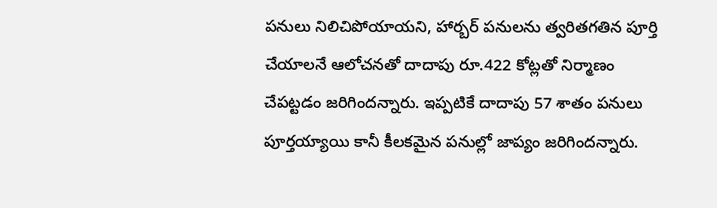పనులు నిలిచిపోయాయని, హార్బర్ పనులను త్వరితగతిన పూర్తి చేయాలనే ఆలోచనతో దాదాపు రూ.422 కోట్లతో నిర్మాణం చేపట్టడం జరిగిందన్నారు. ఇప్పటికే దాదాపు 57 శాతం పనులు పూర్తయ్యాయి కానీ కీలకమైన పనుల్లో జాప్యం జరిగిందన్నారు.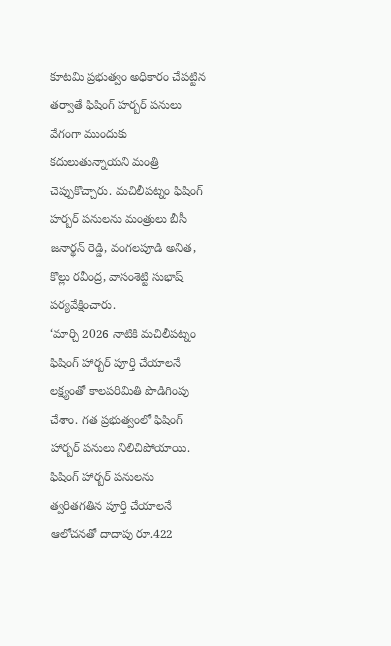కూటమి ప్రభుత్వం అధికారం చేపట్టిన తర్వాతే ఫిషింగ్ హర్బర్ పనులు వేగంగా ముందుకు కదులుతున్నాయని మంత్రి చెప్పుకొచ్చారు. మచిలీపట్నం ఫిషింగ్ హర్బర్ పనులను మంత్రులు బీసీ జనార్థన్ రెడ్డి, వంగలపూడి అనిత, కొల్లు రవీంద్ర, వాసంశెట్టి సుభాష్ పర్యవేక్షించారు.
‘మార్చి 2026 నాటికి మచిలీపట్నం ఫిషింగ్ హార్బర్ పూర్తి చేయాలనే లక్ష్యంతో కాలపరిమితి పొడిగింపు చేశాం. గత ప్రభుత్వంలో ఫిషింగ్ హార్బర్ పనులు నిలిచిపోయాయి. ఫిషింగ్ హార్బర్ పనులను త్వరితగతిన పూర్తి చేయాలనే ఆలోచనతో దాదాపు రూ.422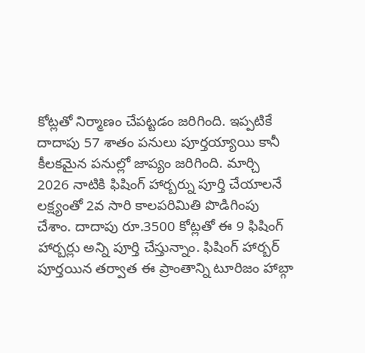కోట్లతో నిర్మాణం చేపట్టడం జరిగింది. ఇప్పటికే దాదాపు 57 శాతం పనులు పూర్తయ్యాయి కానీ కీలకమైన పనుల్లో జాప్యం జరిగింది. మార్చి 2026 నాటికి ఫిషింగ్ హార్బర్ను పూర్తి చేయాలనే లక్ష్యంతో 2వ సారి కాలపరిమితి పొడిగింపు చేశాం. దాదాపు రూ.3500 కోట్లతో ఈ 9 ఫిషింగ్ హార్బర్లు అన్ని పూర్తి చేస్తున్నాం. ఫిషింగ్ హార్బర్ పూర్తయిన తర్వాత ఈ ప్రాంతాన్ని టూరిజం హాబ్గా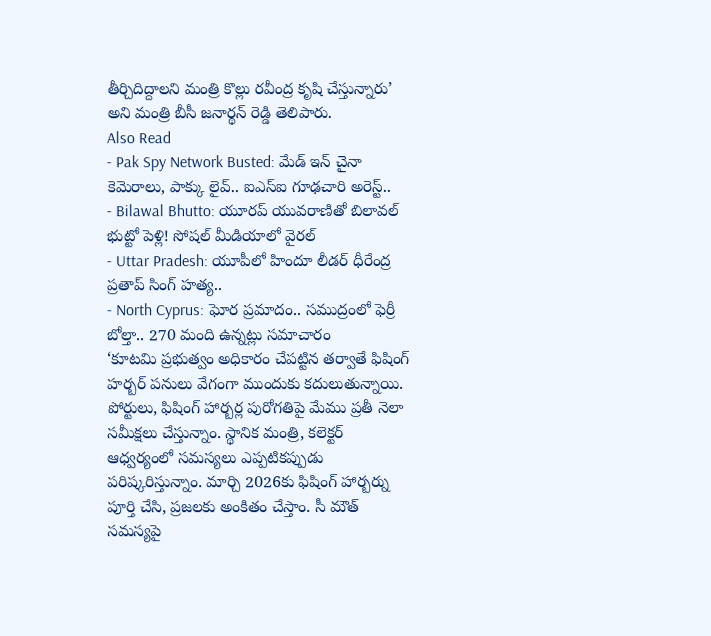తీర్చిదిద్దాలని మంత్రి కొల్లు రవీంద్ర కృషి చేస్తున్నారు’ అని మంత్రి బీసీ జనార్థన్ రెడ్డి తెలిపారు.
Also Read
- Pak Spy Network Busted: మేడ్ ఇన్ చైనా కెమెరాలు, పాక్కు లైవ్.. ఐఎస్ఐ గూఢచారి అరెస్ట్..
- Bilawal Bhutto: యూరప్ యువరాణితో బిలావల్ భుట్టో పెళ్లి! సోషల్ మీడియాలో వైరల్
- Uttar Pradesh: యూపీలో హిందూ లీడర్ ధీరేంద్ర ప్రతాప్ సింగ్ హత్య..
- North Cyprus: ఘోర ప్రమాదం.. సముద్రంలో ఫెర్రీ బోల్తా.. 270 మంది ఉన్నట్లు సమాచారం
‘కూటమి ప్రభుత్వం అధికారం చేపట్టిన తర్వాతే ఫిషింగ్ హర్బర్ పనులు వేగంగా ముందుకు కదులుతున్నాయి. పోర్టులు, ఫిషింగ్ హార్బర్ల పురోగతిపై మేము ప్రతీ నెలా సమీక్షలు చేస్తున్నాం. స్థానిక మంత్రి, కలెక్టర్ ఆధ్వర్యంలో సమస్యలు ఎప్పటికప్పుడు పరిష్కరిస్తున్నాం. మార్చి 2026కు ఫిషింగ్ హార్బర్ను పూర్తి చేసి, ప్రజలకు అంకితం చేస్తాం. సీ మౌత్ సమస్యపై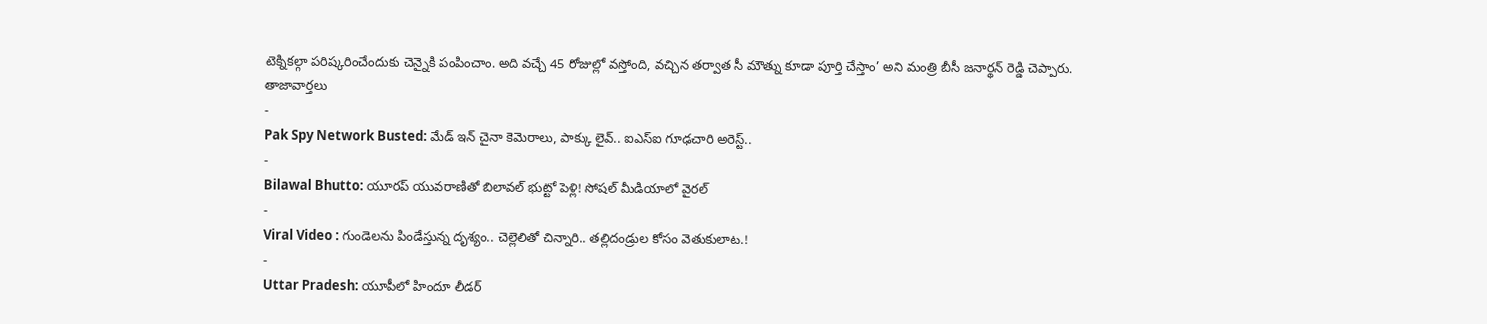టెక్నికల్గా పరిష్కరించేందుకు చెన్నైకి పంపించాం. అది వచ్చే 45 రోజుల్లో వస్తోంది, వచ్చిన తర్వాత సీ మౌత్ను కూడా పూర్తి చేస్తాం’ అని మంత్రి బీసీ జనార్థన్ రెడ్డి చెప్పారు.
తాజావార్తలు
-
Pak Spy Network Busted: మేడ్ ఇన్ చైనా కెమెరాలు, పాక్కు లైవ్.. ఐఎస్ఐ గూఢచారి అరెస్ట్..
-
Bilawal Bhutto: యూరప్ యువరాణితో బిలావల్ భుట్టో పెళ్లి! సోషల్ మీడియాలో వైరల్
-
Viral Video : గుండెలను పిండేస్తున్న దృశ్యం.. చెల్లెలితో చిన్నారి.. తల్లిదండ్రుల కోసం వెతుకులాట.!
-
Uttar Pradesh: యూపీలో హిందూ లీడర్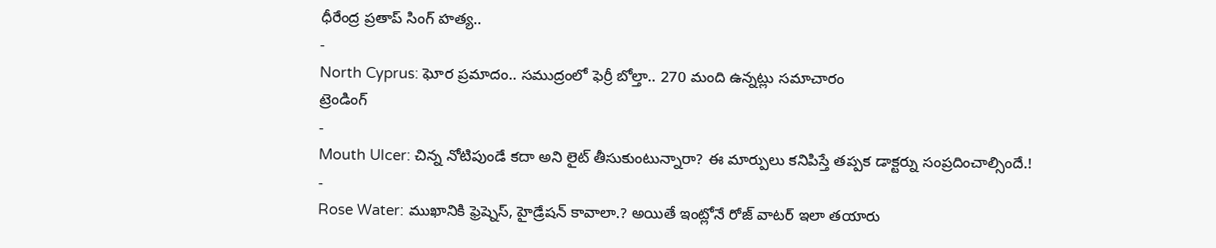ధీరేంద్ర ప్రతాప్ సింగ్ హత్య..
-
North Cyprus: ఘోర ప్రమాదం.. సముద్రంలో ఫెర్రీ బోల్తా.. 270 మంది ఉన్నట్లు సమాచారం
ట్రెండింగ్
-
Mouth Ulcer: చిన్న నోటిపుండే కదా అని లైట్ తీసుకుంటున్నారా? ఈ మార్పులు కనిపిస్తే తప్పక డాక్టర్ను సంప్రదించాల్సిందే.!
-
Rose Water: ముఖానికి ఫ్రెష్నెస్, హైడ్రేషన్ కావాలా.? అయితే ఇంట్లోనే రోజ్ వాటర్ ఇలా తయారు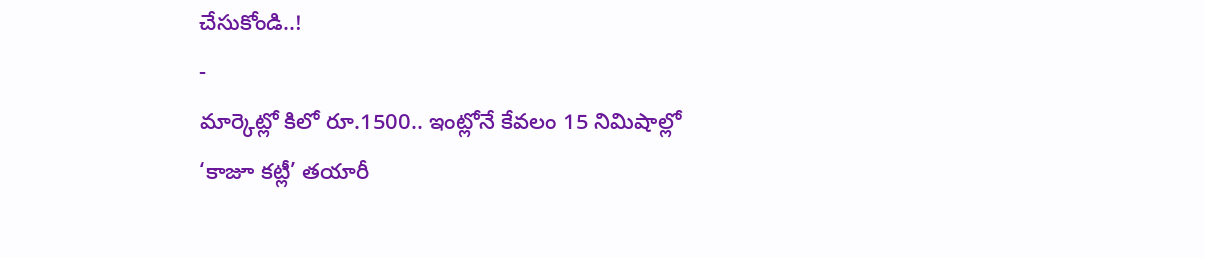చేసుకోండి..!
-
మార్కెట్లో కిలో రూ.1500.. ఇంట్లోనే కేవలం 15 నిమిషాల్లో ‘కాజూ కట్లీ’ తయారీ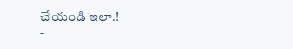చేయండి ఇలా.!
-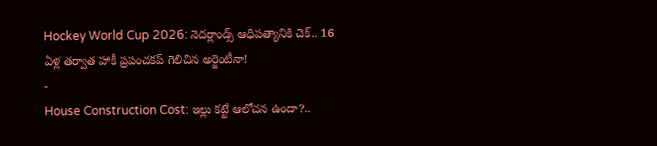Hockey World Cup 2026: నెదర్లాండ్స్ ఆధిపత్యానికి చెక్.. 16 ఏళ్ల తర్వాత హాకీ ప్రపంచకప్ గెలిచిన అర్జెంటీనా!
-
House Construction Cost: ఇల్లు కట్టే ఆలోచన ఉందా?..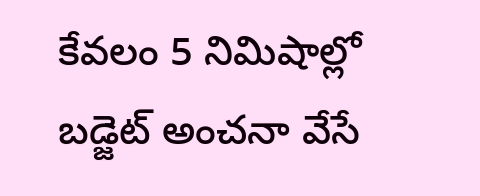కేవలం 5 నిమిషాల్లో బడ్జెట్ అంచనా వేసే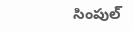సింపుల్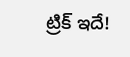ట్రిక్ ఇదే!